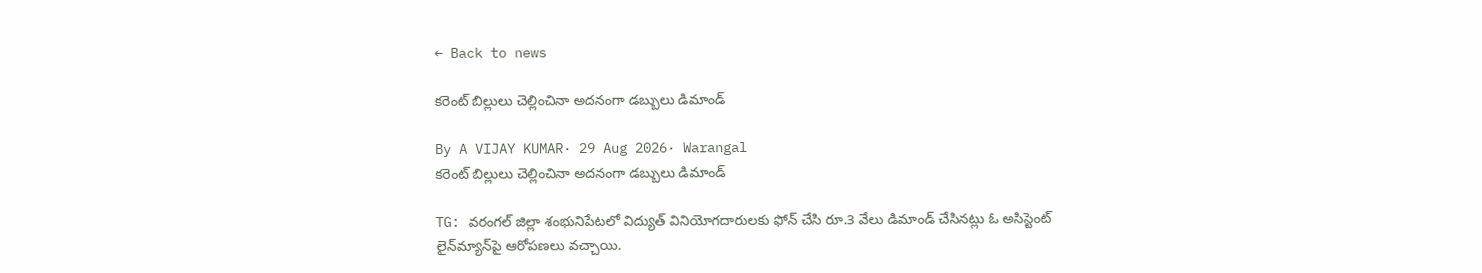← Back to news

కరెంట్ బిల్లులు చెల్లించినా అదనంగా డబ్బులు డిమాండ్

By A VIJAY KUMAR· 29 Aug 2026· Warangal
కరెంట్ బిల్లులు చెల్లించినా అదనంగా డబ్బులు డిమాండ్

TG: వరంగల్ జిల్లా శంభునిపేటలో విద్యుత్‌ వినియోగదారులకు ఫోన్‌ చేసి రూ.3 వేలు డిమాండ్‌ చేసినట్లు ఓ అసిస్టెంట్‌ లైన్‌మ్యాన్‌పై ఆరోపణలు వచ్చాయి.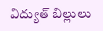విద్యుత్‌ బిల్లులు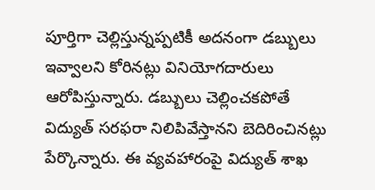పూర్తిగా చెల్లిస్తున్నప్పటికీ అదనంగా డబ్బులు ఇవ్వాలని కోరినట్లు వినియోగదారులు ఆరోపిస్తున్నారు. డబ్బులు చెల్లించకపోతే విద్యుత్‌ సరఫరా నిలిపివేస్తానని బెదిరించినట్లు పేర్కొన్నారు. ఈ వ్యవహారంపై విద్యుత్‌ శాఖ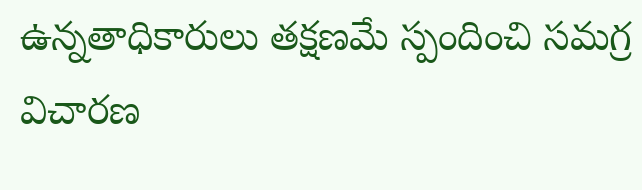ఉన్నతాధికారులు తక్షణమే స్పందించి సమగ్ర విచారణ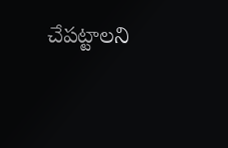చేపట్టాలని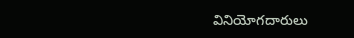వినియోగదారులు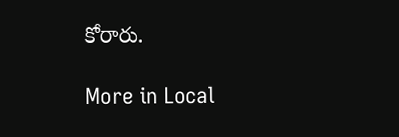కోరారు.

More in Local